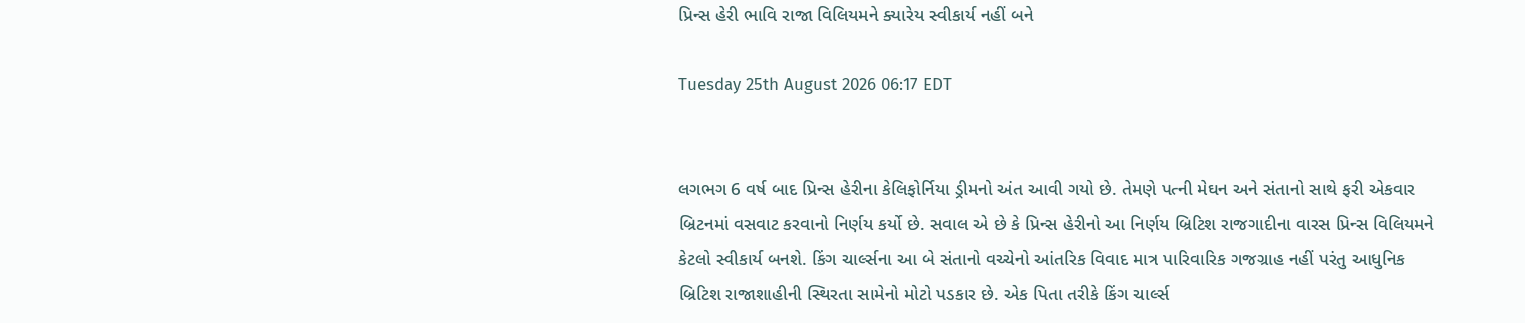પ્રિન્સ હેરી ભાવિ રાજા વિલિયમને ક્યારેય સ્વીકાર્ય નહીં બને

Tuesday 25th August 2026 06:17 EDT


લગભગ 6 વર્ષ બાદ પ્રિન્સ હેરીના કેલિફોર્નિયા ડ્રીમનો અંત આવી ગયો છે. તેમણે પત્ની મેઘન અને સંતાનો સાથે ફરી એકવાર બ્રિટનમાં વસવાટ કરવાનો નિર્ણય કર્યો છે. સવાલ એ છે કે પ્રિન્સ હેરીનો આ નિર્ણય બ્રિટિશ રાજગાદીના વારસ પ્રિન્સ વિલિયમને કેટલો સ્વીકાર્ય બનશે. કિંગ ચાર્લ્સના આ બે સંતાનો વચ્ચેનો આંતરિક વિવાદ માત્ર પારિવારિક ગજગ્રાહ નહીં પરંતુ આધુનિક બ્રિટિશ રાજાશાહીની સ્થિરતા સામેનો મોટો પડકાર છે. એક પિતા તરીકે કિંગ ચાર્લ્સ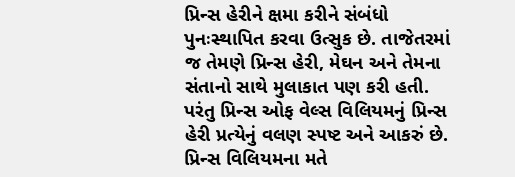પ્રિન્સ હેરીને ક્ષમા કરીને સંબંધો પુનઃસ્થાપિત કરવા ઉત્સુક છે. તાજેતરમાં જ તેમણે પ્રિન્સ હેરી, મેઘન અને તેમના સંતાનો સાથે મુલાકાત પણ કરી હતી. પરંતુ પ્રિન્સ ઓફ વેલ્સ વિલિયમનું પ્રિન્સ હેરી પ્રત્યેનું વલણ સ્પષ્ટ અને આકરું છે. પ્રિન્સ વિલિયમના મતે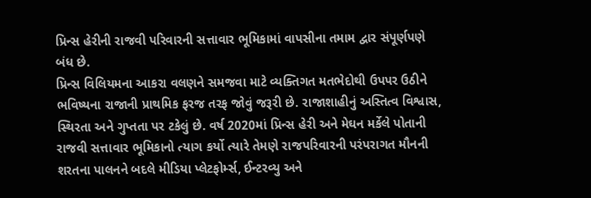પ્રિન્સ હેરીની રાજવી પરિવારની સત્તાવાર ભૂમિકામાં વાપસીના તમામ દ્વાર સંપૂર્ણપણે બંધ છે.
પ્રિન્સ વિલિયમના આકરા વલણને સમજવા માટે વ્યક્તિગત મતભેદોથી ઉપપર ઉઠીને ભવિષ્યના રાજાની પ્રાથમિક ફરજ તરફ જોવું જરૂરી છે. રાજાશાહીનું અસ્તિત્વ વિશ્વાસ, સ્થિરતા અને ગુપ્તતા પર ટકેલું છે. વર્ષ 2020માં પ્રિન્સ હેરી અને મેઘન મર્કેલે પોતાની રાજવી સત્તાવાર ભૂમિકાનો ત્યાગ કર્યો ત્યારે તેમણે રાજપરિવારની પરંપરાગત મૌનની શરતના પાલનને બદલે મીડિયા પ્લેટફોર્મ્સ, ઈન્ટરવ્યુ અને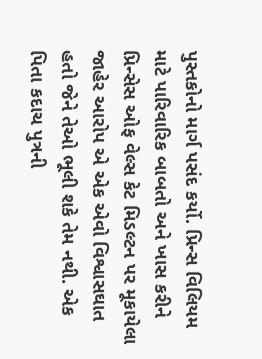પુસ્તકોનો માર્ગ પસંદ કર્યો. પ્રિન્સ વિલિયમ માટે પારિવારિક બાબતો અને ખાસ કરીને પ્રિન્સેસ ઓફ વેલ્સ કેટ મિડલ્ટન પર મૂકાયેલા જાહેર આરોપ એ એક એવો વિશ્વાસઘાત હતો જેને તેઓ ભૂલી શકે તેમ નથી. એક પિતા કદાચ પુત્રની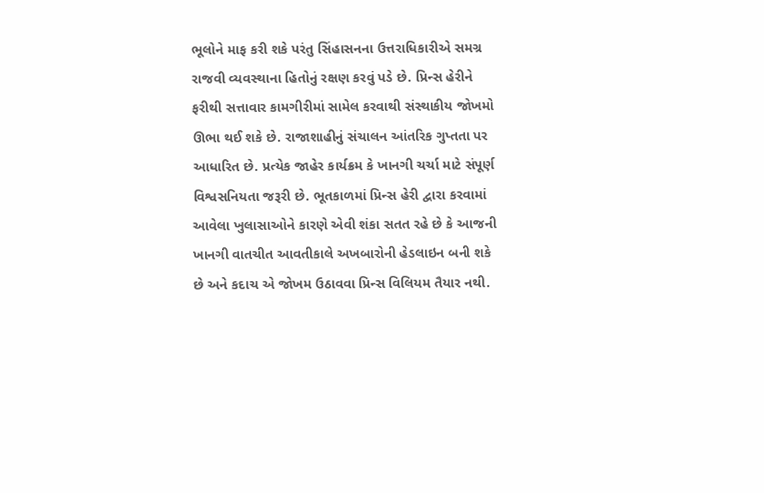ભૂલોને માફ કરી શકે પરંતુ સિંહાસનના ઉત્તરાધિકારીએ સમગ્ર રાજવી વ્યવસ્થાના હિતોનું રક્ષણ કરવું પડે છે. પ્રિન્સ હેરીને ફરીથી સત્તાવાર કામગીરીમાં સામેલ કરવાથી સંસ્થાકીય જોખમો ઊભા થઈ શકે છે. રાજાશાહીનું સંચાલન આંતરિક ગુપ્તતા પર આધારિત છે. પ્રત્યેક જાહેર કાર્યક્રમ કે ખાનગી ચર્ચા માટે સંપૂર્ણ વિશ્વસનિયતા જરૂરી છે. ભૂતકાળમાં પ્રિન્સ હેરી દ્વારા કરવામાં આવેલા ખુલાસાઓને કારણે એવી શંકા સતત રહે છે કે આજની ખાનગી વાતચીત આવતીકાલે અખબારોની હેડલાઇન બની શકે છે અને કદાચ એ જોખમ ઉઠાવવા પ્રિન્સ વિલિયમ તૈયાર નથી.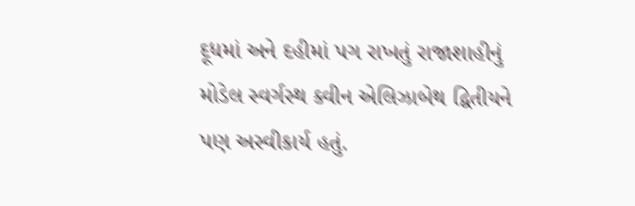દૂધમાં અને દહીમાં પગ રાખતું રાજાશાહીનું મોડેલ સ્વર્ગસ્થ ક્વીન એલિઝાબેથ દ્વિતીયને પણ અસ્વીકાર્ય હતું.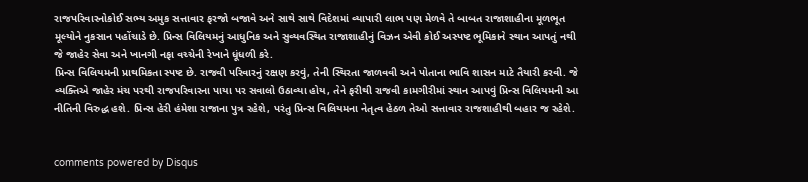રાજપરિવારનોકોઈ સભ્ય અમુક સત્તાવાર ફરજો બજાવે અને સાથે સાથે વિદેશમાં વ્યાપારી લાભ પણ મેળવે તે બાબત રાજાશાહીના મૂળભૂત મૂલ્યોને નુકસાન પહોંચાડે છે. પ્રિન્સ વિલિયમનું આધુનિક અને સુવ્યવસ્થિત રાજાશાહીનું વિઝન એવી કોઈ અસ્પષ્ટ ભૂમિકાને સ્થાન આપતું નથી જે જાહેર સેવા અને ખાનગી નફા વચ્ચેની રેખાને ધૂંધળી કરે.
પ્રિન્સ વિલિયમની પ્રાથમિકતા સ્પષ્ટ છે. રાજવી પરિવારનું રક્ષણ કરવું, તેની સ્થિરતા જાળવવી અને પોતાના ભાવિ શાસન માટે તૈયારી કરવી. જે વ્યક્તિએ જાહેર મંચ પરથી રાજપરિવારના પાયા પર સવાલો ઉઠાવ્યા હોય, તેને ફરીથી રાજવી કામગીરીમાં સ્થાન આપવું પ્રિન્સ વિલિયમની આ નીતિની વિરુદ્ધ હશે. પ્રિન્સ હેરી હંમેશા રાજાના પુત્ર રહેશે, પરંતુ પ્રિન્સ વિલિયમના નેતૃત્વ હેઠળ તેઓ સત્તાવાર રાજશાહીથી બહાર જ રહેશે.


comments powered by Disqus